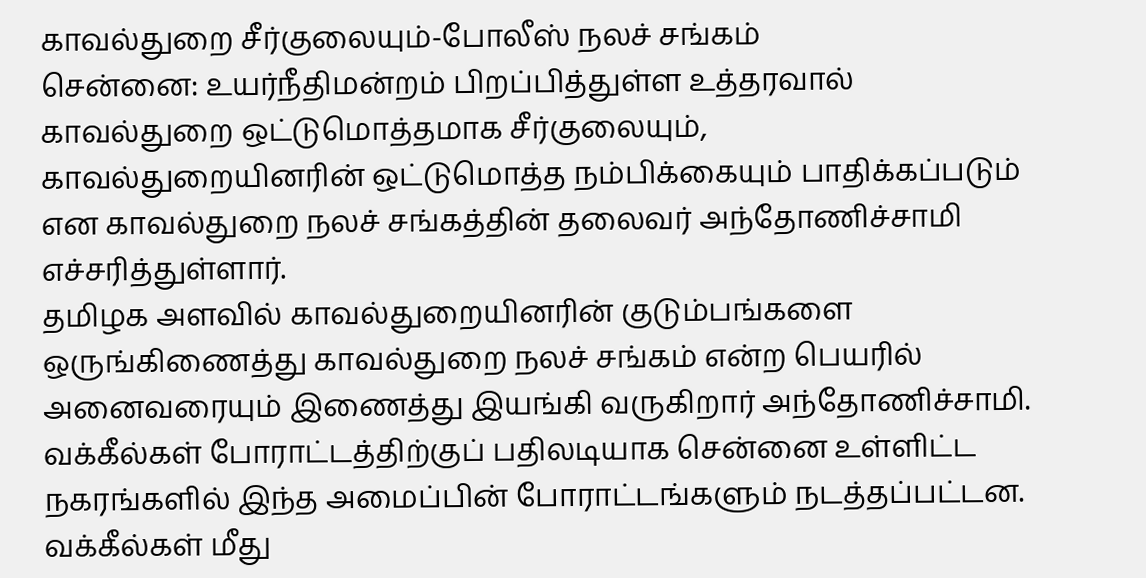காவல்துறை சீர்குலையும்-போலீஸ் நலச் சங்கம்
சென்னை: உயர்நீதிமன்றம் பிறப்பித்துள்ள உத்தரவால் காவல்துறை ஒட்டுமொத்தமாக சீர்குலையும், காவல்துறையினரின் ஒட்டுமொத்த நம்பிக்கையும் பாதிக்கப்படும் என காவல்துறை நலச் சங்கத்தின் தலைவர் அந்தோணிச்சாமி எச்சரித்துள்ளார்.
தமிழக அளவில் காவல்துறையினரின் குடும்பங்களை ஒருங்கிணைத்து காவல்துறை நலச் சங்கம் என்ற பெயரில் அனைவரையும் இணைத்து இயங்கி வருகிறார் அந்தோணிச்சாமி.
வக்கீல்கள் போராட்டத்திற்குப் பதிலடியாக சென்னை உள்ளிட்ட நகரங்களில் இந்த அமைப்பின் போராட்டங்களும் நடத்தப்பட்டன.
வக்கீல்கள் மீது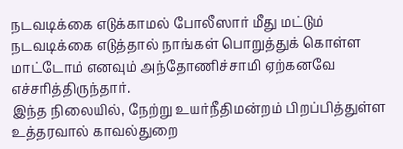நடவடிக்கை எடுக்காமல் போலீஸார் மீது மட்டும் நடவடிக்கை எடுத்தால் நாங்கள் பொறுத்துக் கொள்ள மாட்டோம் எனவும் அந்தோணிச்சாமி ஏற்கனவே எச்சரித்திருந்தார்.
இந்த நிலையில், நேற்று உயர்நீதிமன்றம் பிறப்பித்துள்ள உத்தரவால் காவல்துறை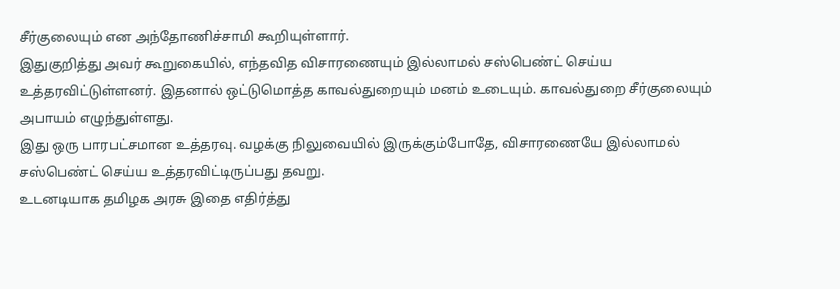சீர்குலையும் என அந்தோணிச்சாமி கூறியுள்ளார்.
இதுகுறித்து அவர் கூறுகையில், எந்தவித விசாரணையும் இல்லாமல் சஸ்பெண்ட் செய்ய உத்தரவிட்டுள்ளனர். இதனால் ஒட்டுமொத்த காவல்துறையும் மனம் உடையும். காவல்துறை சீர்குலையும் அபாயம் எழுந்துள்ளது.
இது ஒரு பாரபட்சமான உத்தரவு. வழக்கு நிலுவையில் இருக்கும்போதே, விசாரணையே இல்லாமல் சஸ்பெண்ட் செய்ய உத்தரவிட்டிருப்பது தவறு.
உடனடியாக தமிழக அரசு இதை எதிர்த்து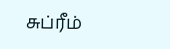சுப்ரீம்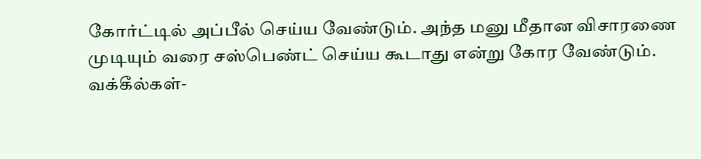கோர்ட்டில் அப்பீல் செய்ய வேண்டும். அந்த மனு மீதான விசாரணை முடியும் வரை சஸ்பெண்ட் செய்ய கூடாது என்று கோர வேண்டும்.
வக்கீல்கள்-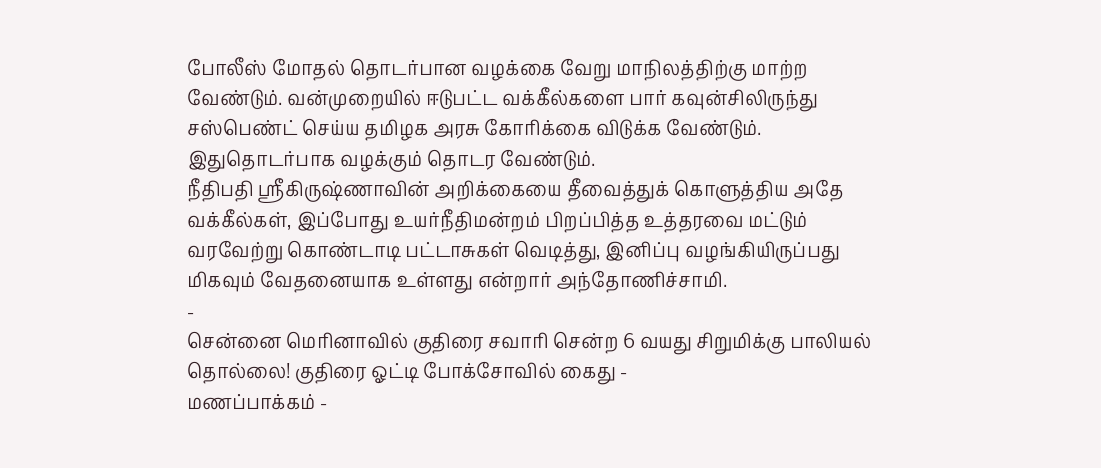போலீஸ் மோதல் தொடர்பான வழக்கை வேறு மாநிலத்திற்கு மாற்ற வேண்டும். வன்முறையில் ஈடுபட்ட வக்கீல்களை பார் கவுன்சிலிருந்து சஸ்பெண்ட் செய்ய தமிழக அரசு கோரிக்கை விடுக்க வேண்டும். இதுதொடர்பாக வழக்கும் தொடர வேண்டும்.
நீதிபதி ஸ்ரீகிருஷ்ணாவின் அறிக்கையை தீவைத்துக் கொளுத்திய அதே வக்கீல்கள், இப்போது உயர்நீதிமன்றம் பிறப்பித்த உத்தரவை மட்டும் வரவேற்று கொண்டாடி பட்டாசுகள் வெடித்து, இனிப்பு வழங்கியிருப்பது மிகவும் வேதனையாக உள்ளது என்றார் அந்தோணிச்சாமி.
-
சென்னை மெரினாவில் குதிரை சவாரி சென்ற 6 வயது சிறுமிக்கு பாலியல் தொல்லை! குதிரை ஓட்டி போக்சோவில் கைது -
மணப்பாக்கம் -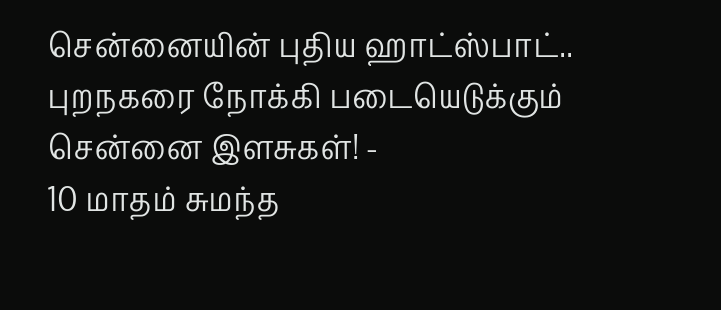சென்னையின் புதிய ஹாட்ஸ்பாட்.. புறநகரை நோக்கி படையெடுக்கும் சென்னை இளசுகள்! -
10 மாதம் சுமந்த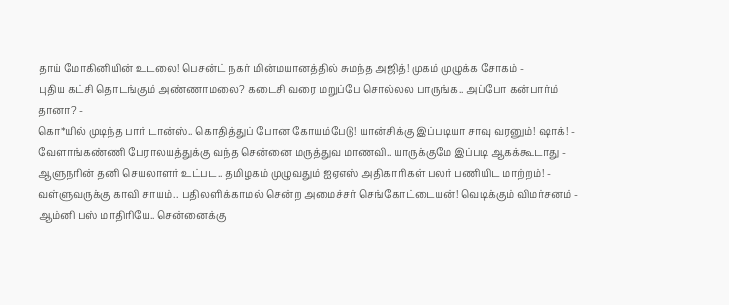தாய் மோகினியின் உடலை! பெசன்ட் நகர் மின்மயானத்தில் சுமந்த அஜித்! முகம் முழுக்க சோகம் -
புதிய கட்சி தொடங்கும் அண்ணாமலை? கடைசி வரை மறுப்பே சொல்லல பாருங்க.. அப்போ கன்பார்ம் தானா? -
கொ*யில் முடிந்த பார் டான்ஸ்.. கொதித்துப் போன கோயம்பேடு! யான்சிக்கு இப்படியா சாவு வரனும்! ஷாக்! -
வேளாங்கண்ணி பேராலயத்துக்கு வந்த சென்னை மருத்துவ மாணவி.. யாருக்குமே இப்படி ஆகக்கூடாது -
ஆளுநரின் தனி செயலாளர் உட்பட.. தமிழகம் முழுவதும் ஐஏஎஸ் அதிகாரிகள் பலர் பணியிட மாற்றம்! -
வள்ளுவருக்கு காவி சாயம்.. பதிலளிக்காமல் சென்ற அமைச்சர் செங்கோட்டையன்! வெடிக்கும் விமர்சனம் -
ஆம்னி பஸ் மாதிரியே.. சென்னைக்கு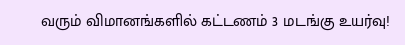வரும் விமானங்களில் கட்டணம் 3 மடங்கு உயர்வு!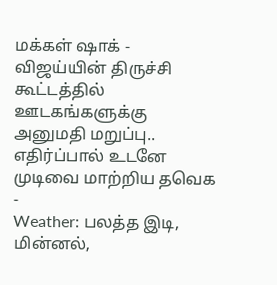மக்கள் ஷாக் -
விஜய்யின் திருச்சி கூட்டத்தில் ஊடகங்களுக்கு அனுமதி மறுப்பு.. எதிர்ப்பால் உடனே முடிவை மாற்றிய தவெக -
Weather: பலத்த இடி, மின்னல்,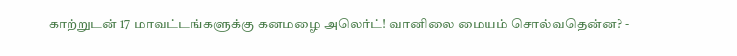காற்றுடன் 17 மாவட்டங்களுக்கு கனமழை அலெர்ட்! வானிலை மையம் சொல்வதென்ன? -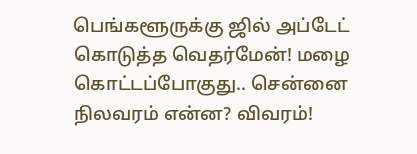பெங்களூருக்கு ஜில் அப்டேட் கொடுத்த வெதர்மேன்! மழை கொட்டப்போகுது.. சென்னை நிலவரம் என்ன? விவரம்!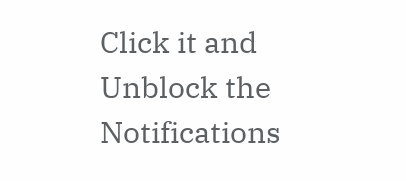Click it and Unblock the Notifications